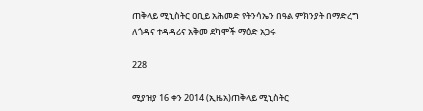ጠቅላይ ሚኒስትር ዐቢይ አሕመድ የትንሳኤን በዓል ምክንያት በማድረግ ለጎዳና ተዳዳሪና አቅመ ደካሞች ማዕድ አጋሩ

228

ሚያዝያ 16 ቀን 2014 (ኢዜአ)ጠቅላይ ሚኒስትር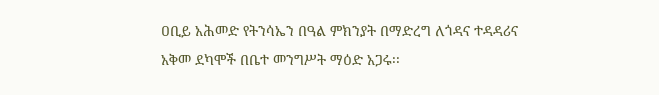ዐቢይ አሕመድ የትንሳኤን በዓል ምክንያት በማድረግ ለጎዳና ተዳዳሪና አቅመ ደካሞች በቤተ መንግሥት ማዕድ አጋሩ፡፡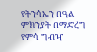የትንሳኤን በዓል ምክንያት በማድረግ የምሳ ግብዣ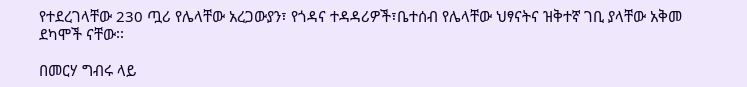የተደረገላቸው 230 ጧሪ የሌላቸው አረጋውያን፣ የጎዳና ተዳዳሪዎች፣ቤተሰብ የሌላቸው ህፃናትና ዝቅተኛ ገቢ ያላቸው አቅመ ደካሞች ናቸው፡፡

በመርሃ ግብሩ ላይ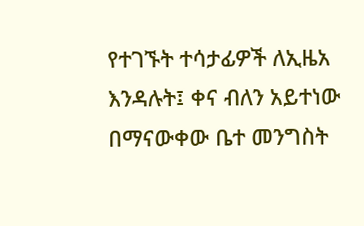የተገኙት ተሳታፊዎች ለኢዜአ እንዳሉት፤ ቀና ብለን አይተነው በማናውቀው ቤተ መንግስት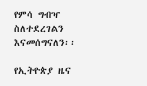የምሳ ግብዣ ስለተደረገልን እናመሰግናለን፡፡

የኢትዮጵያ ዜና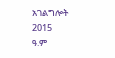አገልግሎት
2015
ዓ.ም